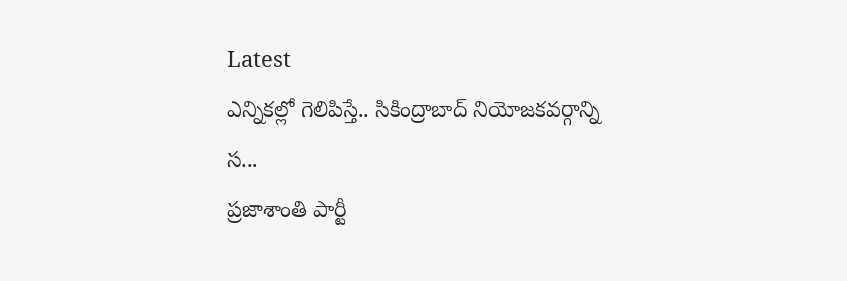Latest
ఎన్నికల్లో గెలిపిస్తే.. సికింద్రాబాద్ నియోజకవర్గాన్ని స...
ప్రజాశాంతి పార్టీ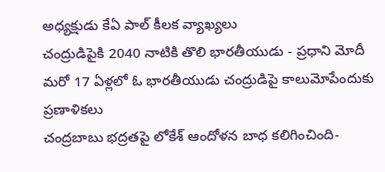అధ్యక్షుడు కేఏ పాల్ కీలక వ్యాఖ్యలు
చంద్రుడిపైకి 2040 నాటికి తొలి భారతీయుడు - ప్రధాని మోదీ
మరో 17 ఏళ్లలో ఓ భారతీయుడు చంద్రుడిపై కాలుమోపేందుకు ప్రణాళికలు
చంద్రబాబు భద్రతపై లోకేశ్ ఆందోళన బాధ కలిగించింది-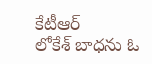కేటీఆర్
లోకేశ్ బాధను ఓ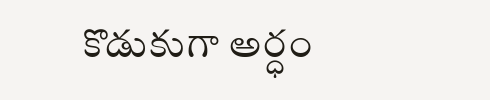కొడుకుగా అర్ధం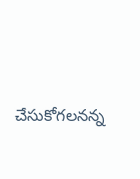చేసుకోగలనన్న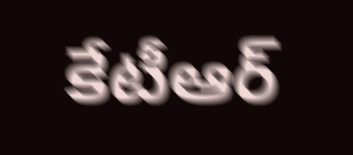కేటీఆర్